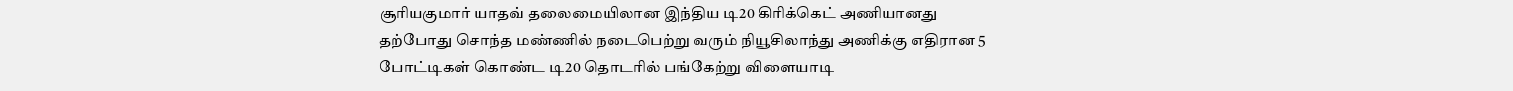சூரியகுமார் யாதவ் தலைமையிலான இந்திய டி20 கிரிக்கெட் அணியானது தற்போது சொந்த மண்ணில் நடைபெற்று வரும் நியூசிலாந்து அணிக்கு எதிரான 5 போட்டிகள் கொண்ட டி20 தொடரில் பங்கேற்று விளையாடி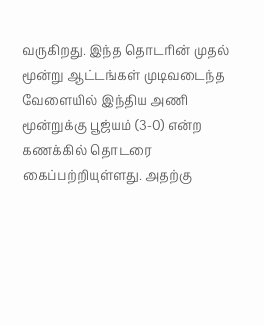வருகிறது. இந்த தொடரின் முதல் மூன்று ஆட்டங்கள் முடிவடைந்த வேளையில் இந்திய அணி மூன்றுக்கு பூஜ்யம் (3-0) என்ற கணக்கில் தொடரை கைப்பற்றியுள்ளது. அதற்கு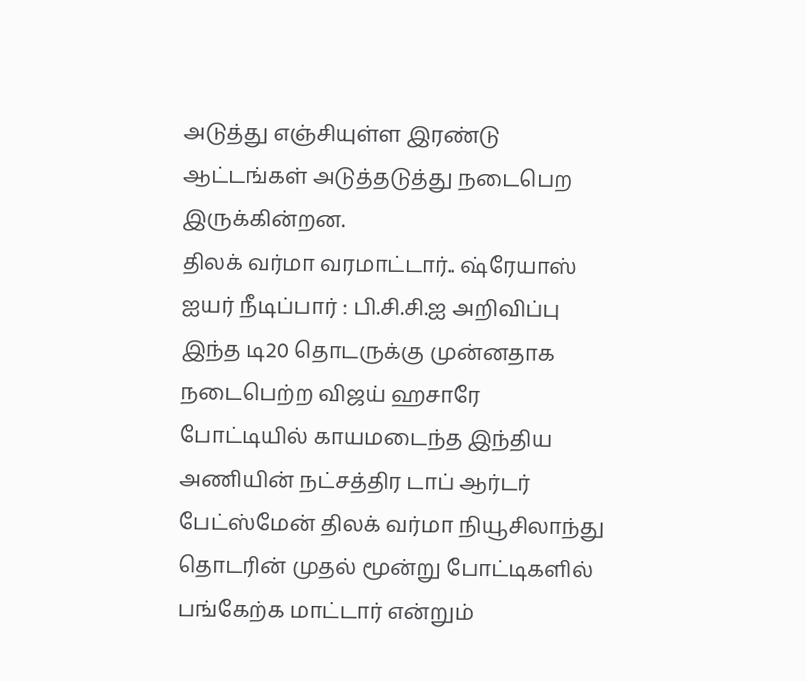அடுத்து எஞ்சியுள்ள இரண்டு ஆட்டங்கள் அடுத்தடுத்து நடைபெற இருக்கின்றன.
திலக் வர்மா வரமாட்டார்.. ஷ்ரேயாஸ் ஐயர் நீடிப்பார் : பி.சி.சி.ஐ அறிவிப்பு
இந்த டி20 தொடருக்கு முன்னதாக நடைபெற்ற விஜய் ஹசாரே போட்டியில் காயமடைந்த இந்திய அணியின் நட்சத்திர டாப் ஆர்டர் பேட்ஸ்மேன் திலக் வர்மா நியூசிலாந்து தொடரின் முதல் மூன்று போட்டிகளில் பங்கேற்க மாட்டார் என்றும்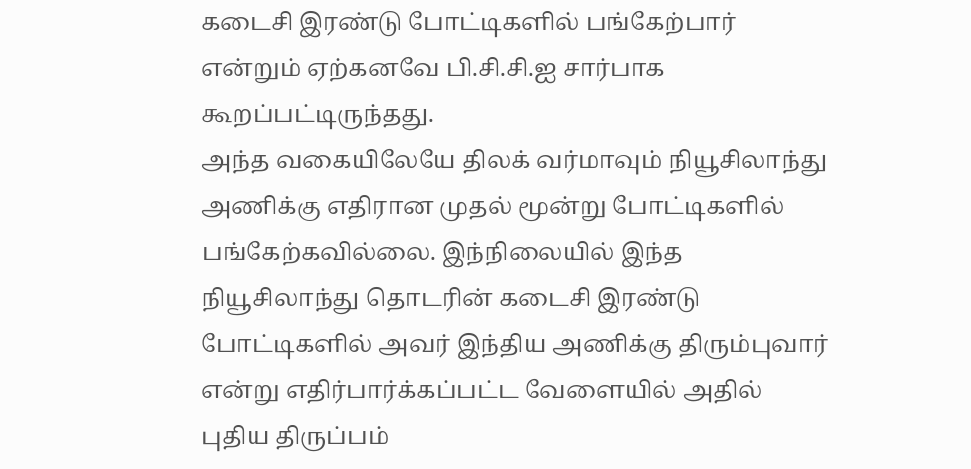கடைசி இரண்டு போட்டிகளில் பங்கேற்பார் என்றும் ஏற்கனவே பி.சி.சி.ஐ சார்பாக கூறப்பட்டிருந்தது.
அந்த வகையிலேயே திலக் வர்மாவும் நியூசிலாந்து அணிக்கு எதிரான முதல் மூன்று போட்டிகளில் பங்கேற்கவில்லை. இந்நிலையில் இந்த நியூசிலாந்து தொடரின் கடைசி இரண்டு போட்டிகளில் அவர் இந்திய அணிக்கு திரும்புவார் என்று எதிர்பார்க்கப்பட்ட வேளையில் அதில் புதிய திருப்பம்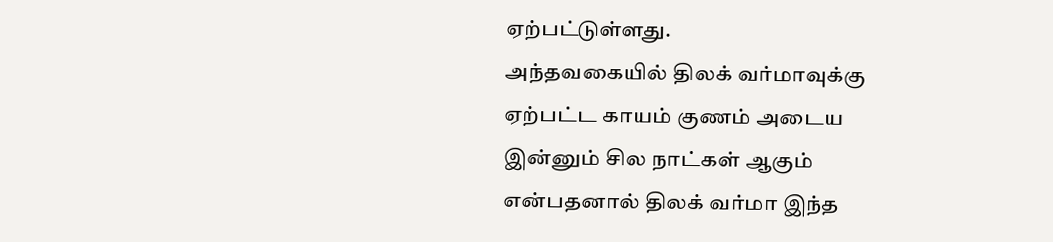ஏற்பட்டுள்ளது.
அந்தவகையில் திலக் வர்மாவுக்கு ஏற்பட்ட காயம் குணம் அடைய இன்னும் சில நாட்கள் ஆகும் என்பதனால் திலக் வர்மா இந்த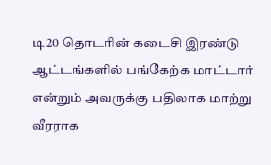டி20 தொடரின் கடைசி இரண்டு ஆட்டங்களில் பங்கேற்க மாட்டார் என்றும் அவருக்கு பதிலாக மாற்று வீரராக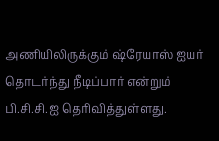அணியிலிருக்கும் ஷ்ரேயாஸ் ஐயர் தொடர்ந்து நீடிப்பார் என்றும் பி.சி.சி.ஐ தெரிவித்துள்ளது.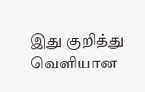இது குறித்து வெளியான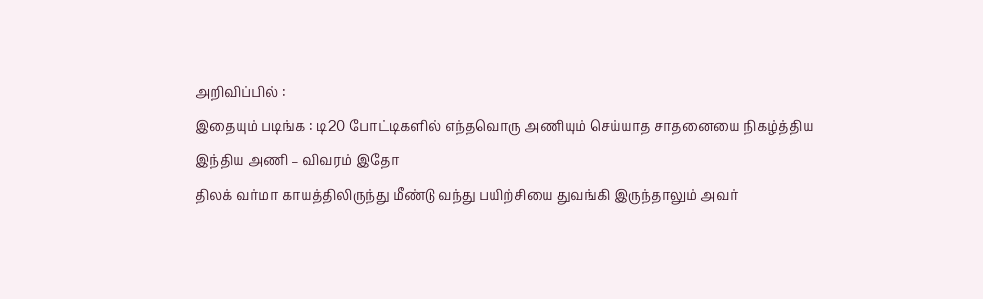அறிவிப்பில் :
இதையும் படிங்க : டி20 போட்டிகளில் எந்தவொரு அணியும் செய்யாத சாதனையை நிகழ்த்திய இந்திய அணி – விவரம் இதோ
திலக் வர்மா காயத்திலிருந்து மீண்டு வந்து பயிற்சியை துவங்கி இருந்தாலும் அவர்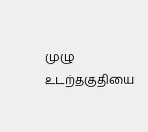முழு உடற்தகுதியை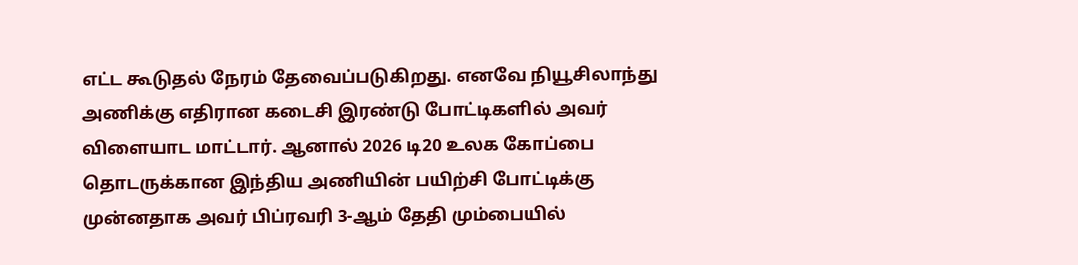எட்ட கூடுதல் நேரம் தேவைப்படுகிறது. எனவே நியூசிலாந்து அணிக்கு எதிரான கடைசி இரண்டு போட்டிகளில் அவர் விளையாட மாட்டார். ஆனால் 2026 டி20 உலக கோப்பை தொடருக்கான இந்திய அணியின் பயிற்சி போட்டிக்கு முன்னதாக அவர் பிப்ரவரி 3-ஆம் தேதி மும்பையில்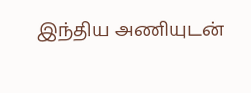இந்திய அணியுடன்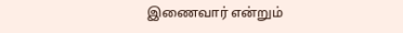இணைவார் என்றும்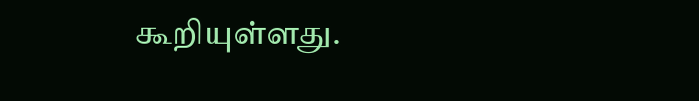கூறியுள்ளது.